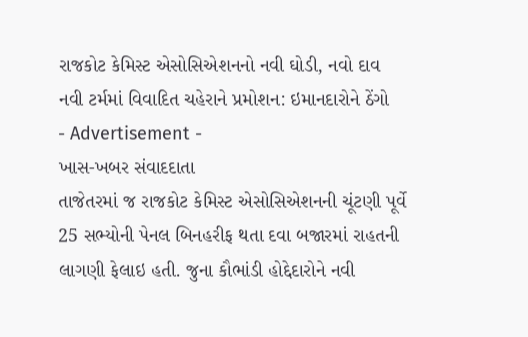રાજકોટ કેમિસ્ટ એસોસિએશનનો નવી ઘોડી, નવો દાવ
નવી ટર્મમાં વિવાદિત ચહેરાને પ્રમોશન: ઇમાનદારોને ઠેંગો
- Advertisement -
ખાસ-ખબર સંવાદદાતા
તાજેતરમાં જ રાજકોટ કેમિસ્ટ એસોસિએશનની ચૂંટણી પૂર્વે 25 સભ્યોની પેનલ બિનહરીફ થતા દવા બજારમાં રાહતની લાગણી ફેલાઇ હતી. જુના કૌભાંડી હોદ્દેદારોને નવી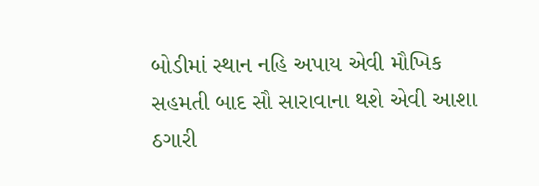બોડીમાં સ્થાન નહિ અપાય એવી મૌખિક સહમતી બાદ સૌ સારાવાના થશે એવી આશા ઠગારી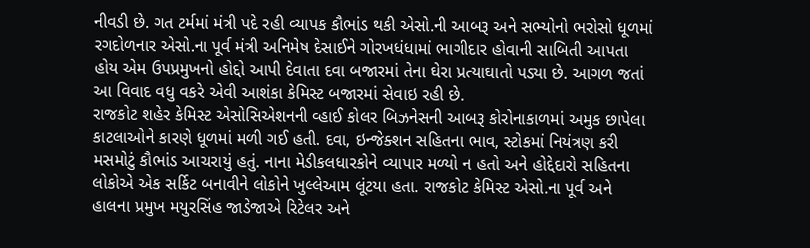નીવડી છે. ગત ટર્મમાં મંત્રી પદે રહી વ્યાપક કૌભાંડ થકી એસો.ની આબરૂ અને સભ્યોનો ભરોસો ધૂળમાં રગદોળનાર એસો.ના પૂર્વ મંત્રી અનિમેષ દેસાઈને ગોરખધંધામાં ભાગીદાર હોવાની સાબિતી આપતા હોય એમ ઉપપ્રમુખનો હોદ્દો આપી દેવાતા દવા બજારમાં તેના ઘેરા પ્રત્યાઘાતો પડ્યા છે. આગળ જતાં આ વિવાદ વધુ વકરે એવી આશંકા કેમિસ્ટ બજારમાં સેવાઇ રહી છે.
રાજકોટ શહેર કેમિસ્ટ એસોસિએશનની વ્હાઈ કોલર બિઝનેસની આબરૂ કોરોનાકાળમાં અમુક છાપેલા કાટલાઓને કારણે ધૂળમાં મળી ગઈ હતી. દવા, ઇન્જેક્શન સહિતના ભાવ, સ્ટોકમાં નિયંત્રણ કરી મસમોટું કૌભાંડ આચરાયું હતું. નાના મેડીકલધારકોને વ્યાપાર મળ્યો ન હતો અને હોદ્દેદારો સહિતના લોકોએ એક સર્કિટ બનાવીને લોકોને ખુલ્લેઆમ લૂંટયા હતા. રાજકોટ કેમિસ્ટ એસો.ના પૂર્વ અને હાલના પ્રમુખ મયુરસિંહ જાડેજાએ રિટેલર અને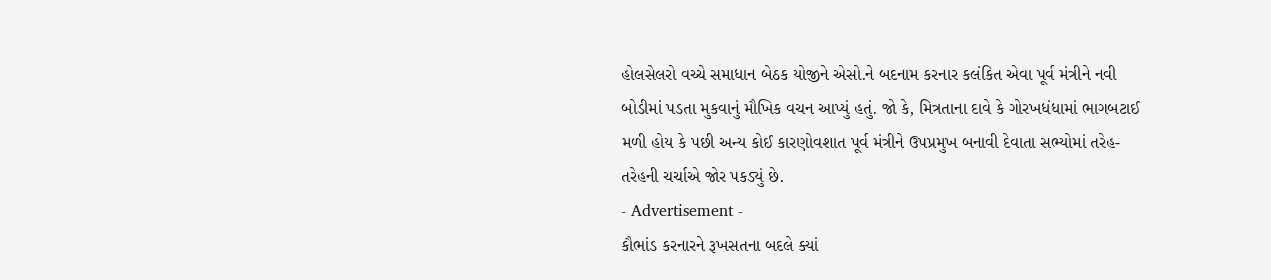હોલસેલરો વચ્ચે સમાધાન બેઠક યોજીને એસો.ને બદનામ કરનાર કલંકિત એવા પૂર્વ મંત્રીને નવી બોડીમાં પડતા મુકવાનું મૌખિક વચન આપ્યું હતું. જો કે, મિત્રતાના દાવે કે ગોરખધંધામાં ભાગબટાઈ મળી હોય કે પછી અન્ય કોઈ કારણોવશાત પૂર્વ મંત્રીને ઉપપ્રમુખ બનાવી દેવાતા સભ્યોમાં તરેહ-તરેહની ચર્ચાએ જોર પકડ્યું છે.
- Advertisement -
કૌભાંડ કરનારને રૂખસતના બદલે ક્યાં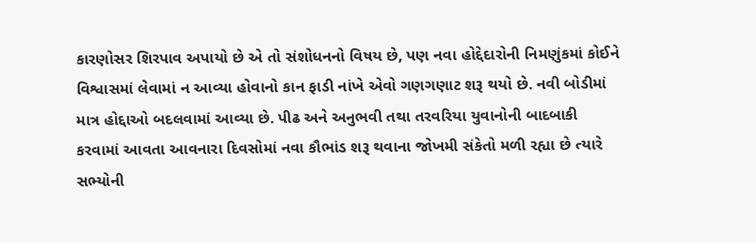કારણોસર શિરપાવ અપાયો છે એ તો સંશોધનનો વિષય છે, પણ નવા હોદ્દેદારોની નિમણુંકમાં કોઈને વિશ્વાસમાં લેવામાં ન આવ્યા હોવાનો કાન ફાડી નાંખે એવો ગણગણાટ શરૂ થયો છે. નવી બોડીમાં માત્ર હોદ્દાઓ બદલવામાં આવ્યા છે. પીઢ અને અનુભવી તથા તરવરિયા યુવાનોની બાદબાકી કરવામાં આવતા આવનારા દિવસોમાં નવા કૌભાંડ શરૂ થવાના જોખમી સંકેતો મળી રહ્યા છે ત્યારે સભ્યોની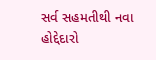સર્વ સહમતીથી નવા હોદ્દેદારો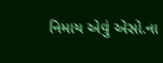નિમાય એવું એસો.ના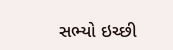સભ્યો ઇચ્છી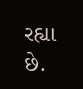રહ્યા છે.